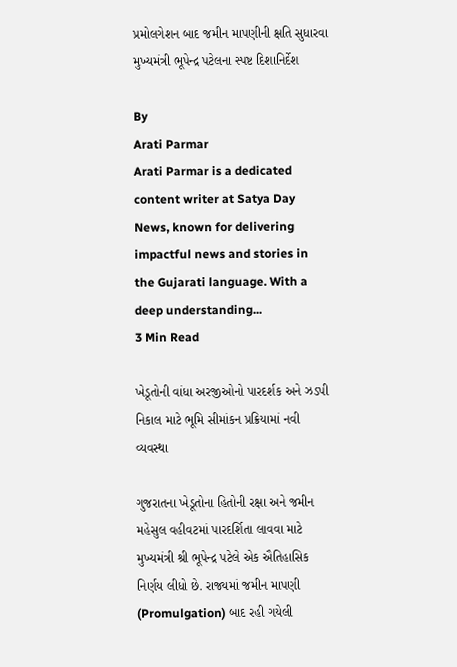પ્રમોલગેશન બાદ જમીન માપણીની ક્ષતિ સુધારવા મુખ્યમંત્રી ભૂપેન્દ્ર પટેલના સ્પષ્ટ દિશાનિર્દેશ

By
Arati Parmar
Arati Parmar is a dedicated content writer at Satya Day News, known for delivering impactful news and stories in the Gujarati language. With a deep understanding...
3 Min Read

ખેડૂતોની વાંધા અરજીઓનો પારદર્શક અને ઝડપી નિકાલ માટે ભૂમિ સીમાંકન પ્રક્રિયામાં નવી વ્યવસ્થા

ગુજરાતના ખેડૂતોના હિતોની રક્ષા અને જમીન મહેસુલ વહીવટમાં પારદર્શિતા લાવવા માટે મુખ્યમંત્રી શ્રી ભૂપેન્દ્ર પટેલે એક ઐતિહાસિક નિર્ણય લીધો છે. રાજ્યમાં જમીન માપણી (Promulgation) બાદ રહી ગયેલી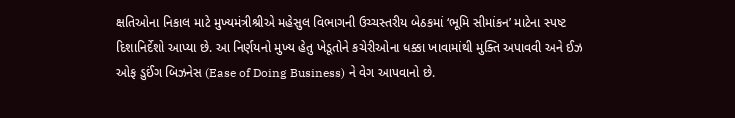ક્ષતિઓના નિકાલ માટે મુખ્યમંત્રીશ્રીએ મહેસુલ વિભાગની ઉચ્ચસ્તરીય બેઠકમાં ‘ભૂમિ સીમાંકન’ માટેના સ્પષ્ટ દિશાનિર્દેશો આપ્યા છે. આ નિર્ણયનો મુખ્ય હેતુ ખેડૂતોને કચેરીઓના ધક્કા ખાવામાંથી મુક્તિ અપાવવી અને ઈઝ ઓફ ડુઈંગ બિઝનેસ (Ease of Doing Business) ને વેગ આપવાનો છે.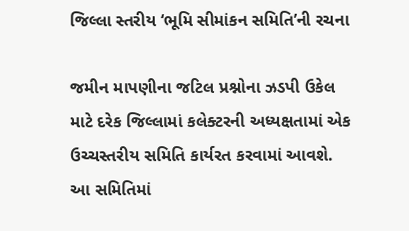જિલ્લા સ્તરીય ‘ભૂમિ સીમાંકન સમિતિ’ની રચના

જમીન માપણીના જટિલ પ્રશ્નોના ઝડપી ઉકેલ માટે દરેક જિલ્લામાં કલેક્ટરની અધ્યક્ષતામાં એક ઉચ્ચસ્તરીય સમિતિ કાર્યરત કરવામાં આવશે. આ સમિતિમાં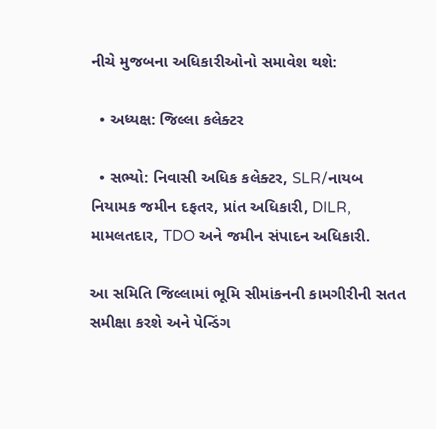નીચે મુજબના અધિકારીઓનો સમાવેશ થશે:

  • અધ્યક્ષ: જિલ્લા કલેક્ટર

  • સભ્યો: નિવાસી અધિક કલેક્ટર, SLR/નાયબ નિયામક જમીન દફતર, પ્રાંત અધિકારી, DILR, મામલતદાર, TDO અને જમીન સંપાદન અધિકારી.

આ સમિતિ જિલ્લામાં ભૂમિ સીમાંકનની કામગીરીની સતત સમીક્ષા કરશે અને પેન્ડિંગ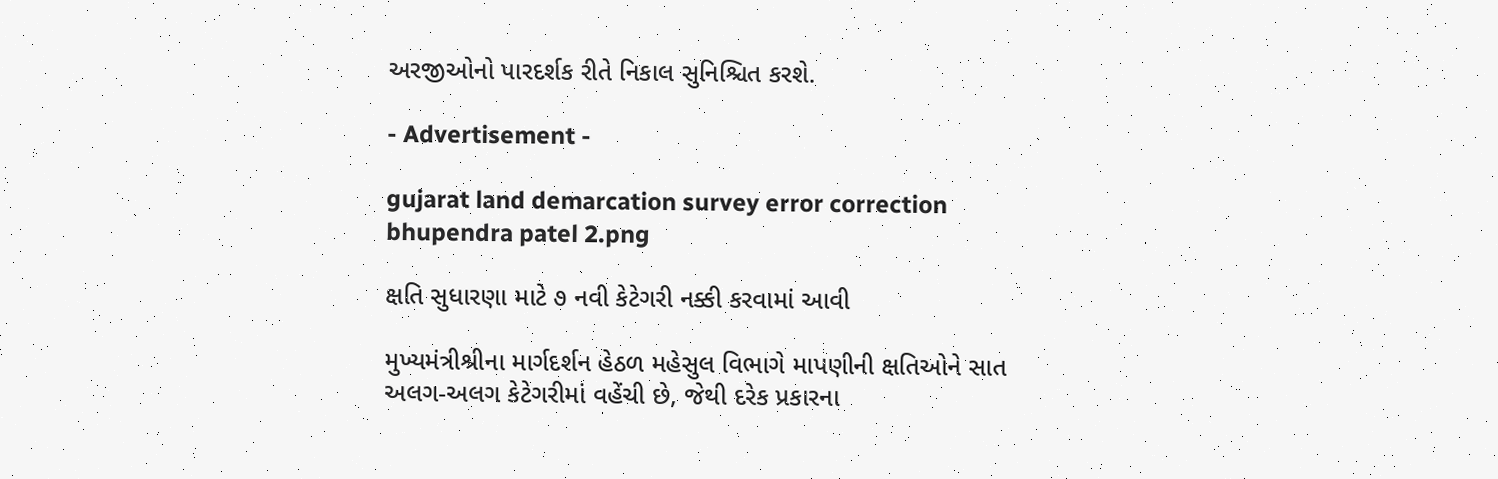અરજીઓનો પારદર્શક રીતે નિકાલ સુનિશ્ચિત કરશે.

- Advertisement -

gujarat land demarcation survey error correction bhupendra patel 2.png

ક્ષતિ સુધારણા માટે ૭ નવી કેટેગરી નક્કી કરવામાં આવી

મુખ્યમંત્રીશ્રીના માર્ગદર્શન હેઠળ મહેસુલ વિભાગે માપણીની ક્ષતિઓને સાત અલગ-અલગ કેટેગરીમાં વહેંચી છે, જેથી દરેક પ્રકારના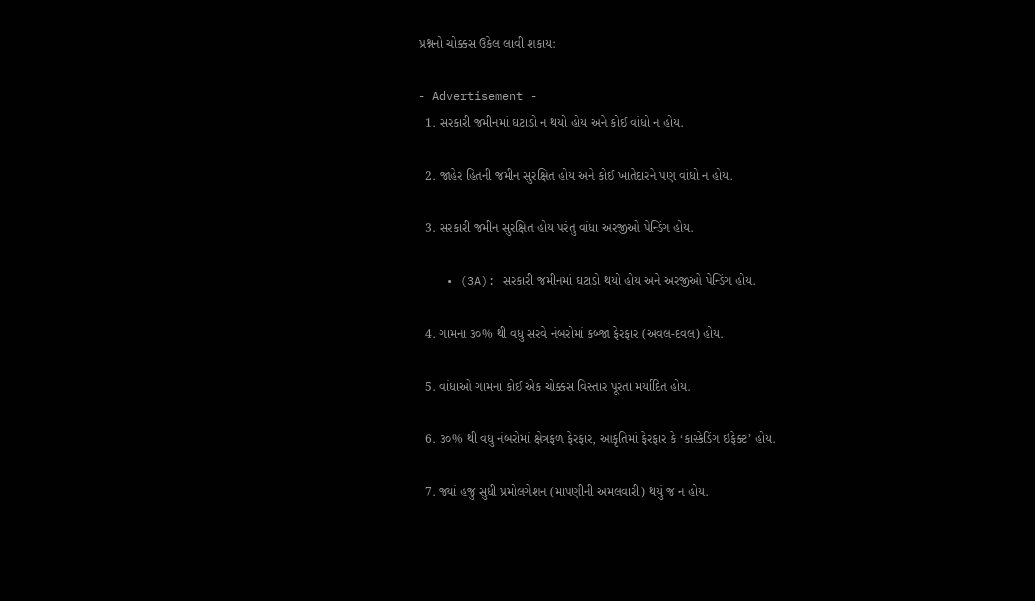પ્રશ્નનો ચોક્કસ ઉકેલ લાવી શકાય:

- Advertisement -
  1. સરકારી જમીનમાં ઘટાડો ન થયો હોય અને કોઈ વાંધો ન હોય.

  2. જાહેર હિતની જમીન સુરક્ષિત હોય અને કોઈ ખાતેદારને પણ વાંધો ન હોય.

  3. સરકારી જમીન સુરક્ષિત હોય પરંતુ વાંધા અરજીઓ પેન્ડિંગ હોય.

    • (3A): સરકારી જમીનમાં ઘટાડો થયો હોય અને અરજીઓ પેન્ડિંગ હોય.

  4. ગામના ૩૦% થી વધુ સરવે નંબરોમાં કબ્જા ફેરફાર (અવલ-દવલ) હોય.

  5. વાંધાઓ ગામના કોઈ એક ચોક્કસ વિસ્તાર પૂરતા મર્યાદિત હોય.

  6. ૩૦% થી વધુ નંબરોમાં ક્ષેત્રફળ ફેરફાર, આકૃતિમાં ફેરફાર કે ‘કાસ્કેડિંગ ઇફેક્ટ’ હોય.

  7. જ્યાં હજુ સુધી પ્રમોલગેશન (માપણીની અમલવારી) થયું જ ન હોય.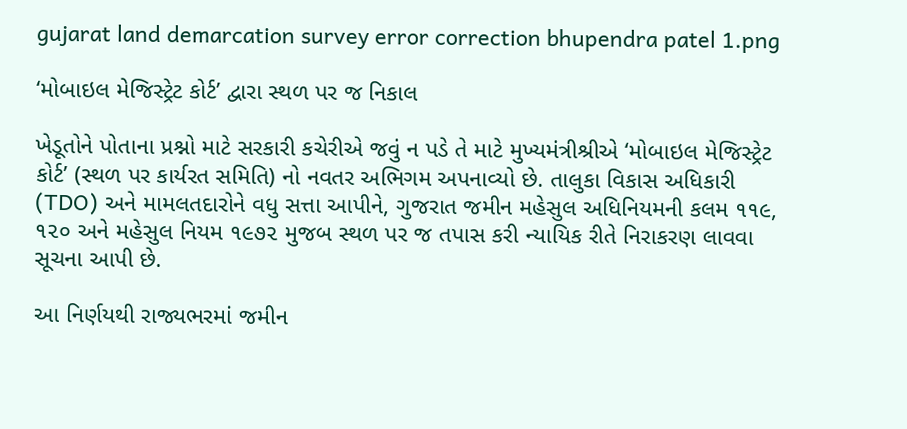gujarat land demarcation survey error correction bhupendra patel 1.png

‘મોબાઇલ મેજિસ્ટ્રેટ કોર્ટ’ દ્વારા સ્થળ પર જ નિકાલ

ખેડૂતોને પોતાના પ્રશ્નો માટે સરકારી કચેરીએ જવું ન પડે તે માટે મુખ્યમંત્રીશ્રીએ ‘મોબાઇલ મેજિસ્ટ્રેટ કોર્ટ’ (સ્થળ પર કાર્યરત સમિતિ) નો નવતર અભિગમ અપનાવ્યો છે. તાલુકા વિકાસ અધિકારી (TDO) અને મામલતદારોને વધુ સત્તા આપીને, ગુજરાત જમીન મહેસુલ અધિનિયમની કલમ ૧૧૯, ૧૨૦ અને મહેસુલ નિયમ ૧૯૭૨ મુજબ સ્થળ પર જ તપાસ કરી ન્યાયિક રીતે નિરાકરણ લાવવા સૂચના આપી છે.

આ નિર્ણયથી રાજ્યભરમાં જમીન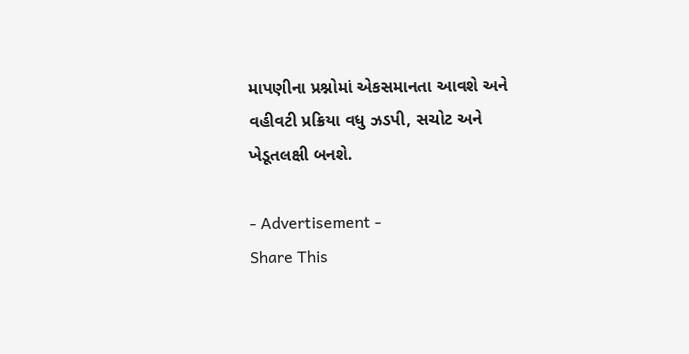માપણીના પ્રશ્નોમાં એકસમાનતા આવશે અને વહીવટી પ્રક્રિયા વધુ ઝડપી, સચોટ અને ખેડૂતલક્ષી બનશે.

- Advertisement -
Share This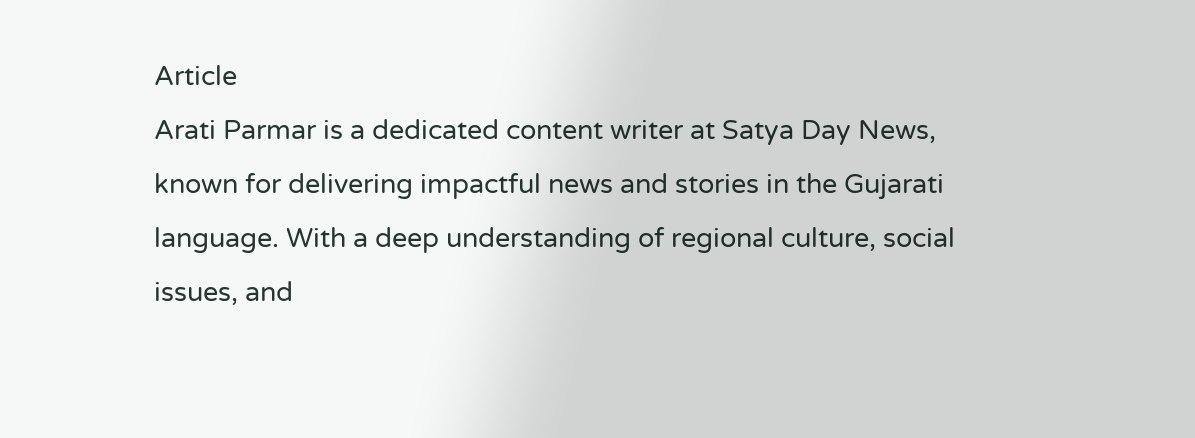Article
Arati Parmar is a dedicated content writer at Satya Day News, known for delivering impactful news and stories in the Gujarati language. With a deep understanding of regional culture, social issues, and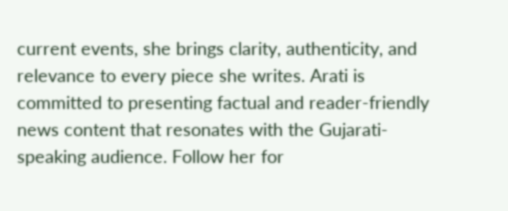current events, she brings clarity, authenticity, and relevance to every piece she writes. Arati is committed to presenting factual and reader-friendly news content that resonates with the Gujarati-speaking audience. Follow her for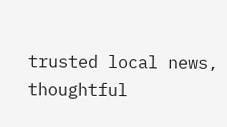trusted local news, thoughtful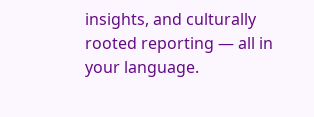insights, and culturally rooted reporting — all in your language.